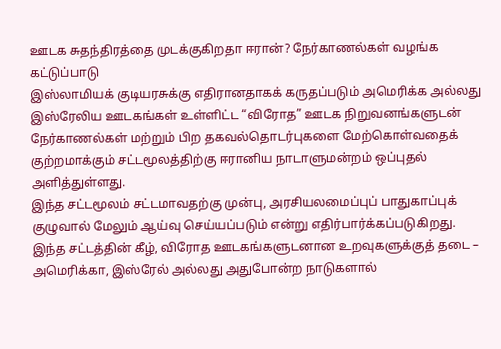ஊடக சுதந்திரத்தை முடக்குகிறதா ஈரான்? நேர்காணல்கள் வழங்க கட்டுப்பாடு
இஸ்லாமியக் குடியரசுக்கு எதிரானதாகக் கருதப்படும் அமெரிக்க அல்லது இஸ்ரேலிய ஊடகங்கள் உள்ளிட்ட “விரோத” ஊடக நிறுவனங்களுடன் நேர்காணல்கள் மற்றும் பிற தகவல்தொடர்புகளை மேற்கொள்வதைக் குற்றமாக்கும் சட்டமூலத்திற்கு ஈரானிய நாடாளுமன்றம் ஒப்புதல் அளித்துள்ளது.
இந்த சட்டமூலம் சட்டமாவதற்கு முன்பு, அரசியலமைப்புப் பாதுகாப்புக் குழுவால் மேலும் ஆய்வு செய்யப்படும் என்று எதிர்பார்க்கப்படுகிறது.
இந்த சட்டத்தின் கீழ், விரோத ஊடகங்களுடனான உறவுகளுக்குத் தடை – அமெரிக்கா, இஸ்ரேல் அல்லது அதுபோன்ற நாடுகளால்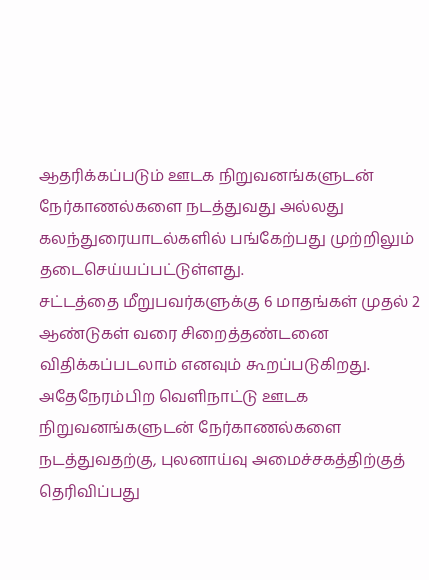ஆதரிக்கப்படும் ஊடக நிறுவனங்களுடன் நேர்காணல்களை நடத்துவது அல்லது கலந்துரையாடல்களில் பங்கேற்பது முற்றிலும் தடைசெய்யப்பட்டுள்ளது.
சட்டத்தை மீறுபவர்களுக்கு 6 மாதங்கள் முதல் 2 ஆண்டுகள் வரை சிறைத்தண்டனை விதிக்கப்படலாம் எனவும் கூறப்படுகிறது.
அதேநேரம்பிற வெளிநாட்டு ஊடக நிறுவனங்களுடன் நேர்காணல்களை நடத்துவதற்கு, புலனாய்வு அமைச்சகத்திற்குத் தெரிவிப்பது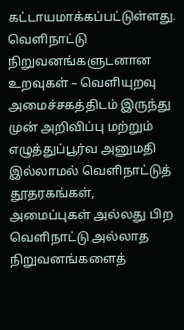கட்டாயமாக்கப்பட்டுள்ளது.
வெளிநாட்டு நிறுவனங்களுடனான உறவுகள் – வெளியுறவு அமைச்சகத்திடம் இருந்து முன் அறிவிப்பு மற்றும் எழுத்துப்பூர்வ அனுமதி இல்லாமல் வெளிநாட்டுத் தூதரகங்கள், அமைப்புகள் அல்லது பிற வெளிநாட்டு அல்லாத நிறுவனங்களைத்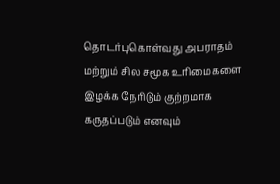தொடர்புகொள்வது அபராதம் மற்றும் சில சமூக உரிமைகளை இழக்க நேரிடும் குற்றமாக கருதப்படும் எனவும்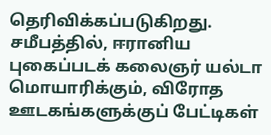தெரிவிக்கப்படுகிறது.
சமீபத்தில், ஈரானிய புகைப்படக் கலைஞர் யல்டா மொயாரிக்கும், விரோத ஊடகங்களுக்குப் பேட்டிகள்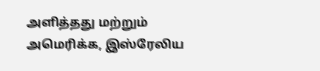அளித்தது மற்றும் அமெரிக்க, இஸ்ரேலிய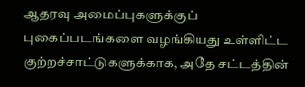ஆதரவு அமைப்புகளுக்குப் புகைப்படங்களை வழங்கியது உள்ளிட்ட குற்றச்சாட்டுகளுக்காக, அதே சட்டத்தின்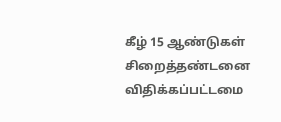கீழ் 15 ஆண்டுகள் சிறைத்தண்டனை விதிக்கப்பட்டமை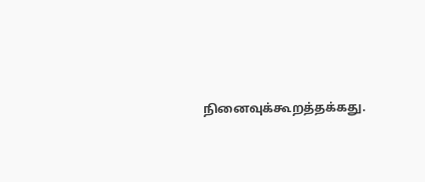நினைவுக்கூறத்தக்கது.